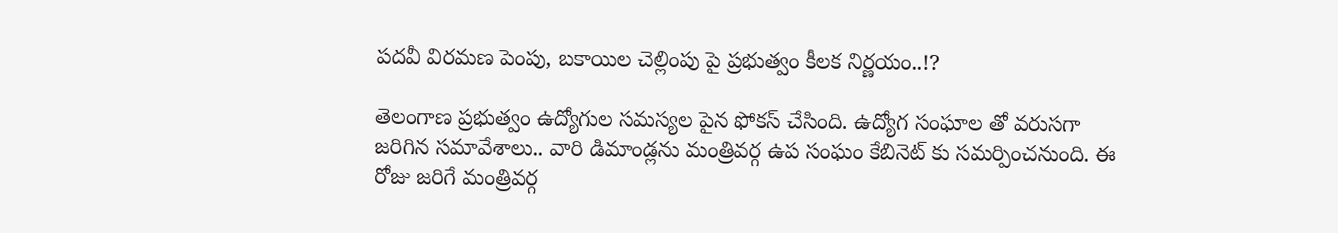పదవీ విరమణ పెంపు, బకాయిల చెల్లింపు పై ప్రభుత్వం కీలక నిర్ణయం..!?

తెలంగాణ ప్రభుత్వం ఉద్యోగుల సమస్యల పైన ఫోకస్ చేసింది. ఉద్యోగ సంఘాల తో వరుసగా జరిగిన సమావేశాలు.. వారి డిమాండ్లను మంత్రివర్గ ఉప సంఘం కేబినెట్ కు సమర్పించనుంది. ఈ రోజు జరిగే మంత్రివర్గ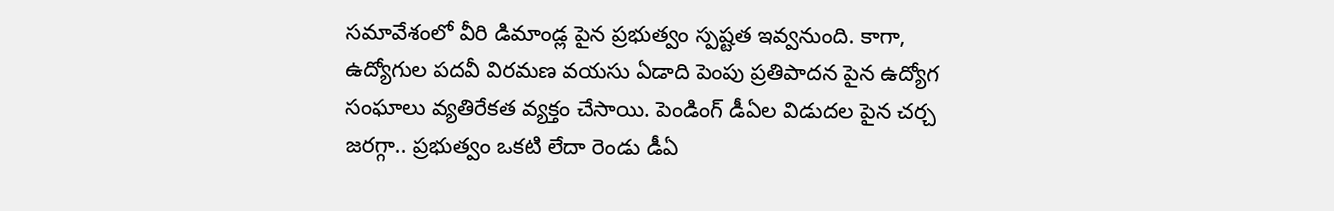సమావేశంలో వీరి డిమాండ్ల పైన ప్రభుత్వం స్పష్టత ఇవ్వనుంది. కాగా, ఉద్యోగుల పదవీ విరమణ వయసు ఏడాది పెంపు ప్రతిపాదన పైన ఉద్యోగ సంఘాలు వ్యతిరేకత వ్యక్తం చేసాయి. పెండింగ్ డీఏల విడుదల పైన చర్చ జరగ్గా.. ప్రభుత్వం ఒకటి లేదా రెండు డీఏ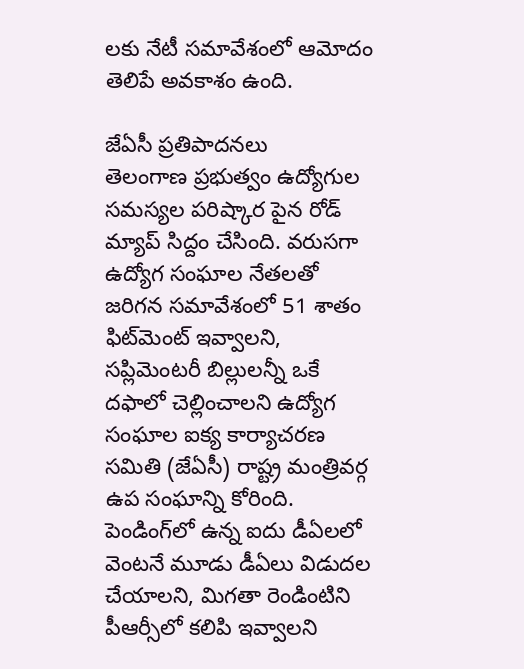లకు నేటీ సమావేశంలో ఆమోదం తెలిపే అవకాశం ఉంది.

జేఏసీ ప్రతిపాదనలు
తెలంగాణ ప్రభుత్వం ఉద్యోగుల సమస్యల పరిష్కార పైన రోడ్ మ్యాప్ సిద్దం చేసింది. వరుసగా ఉద్యోగ సంఘాల నేతలతో జరిగన సమావేశంలో 51 శాతం ఫిట్‌మెంట్‌ ఇవ్వాలని, సప్లిమెంటరీ బిల్లులన్నీ ఒకే దఫాలో చెల్లించాలని ఉద్యోగ సంఘాల ఐక్య కార్యాచరణ సమితి (జేఏసీ) రాష్ట్ర మంత్రివర్గ ఉప సంఘాన్ని కోరింది. పెండింగ్‌లో ఉన్న ఐదు డీఏలలో వెంటనే మూడు డీఏలు విడుదల చేయాలని, మిగతా రెండింటిని పీఆర్సీలో కలిపి ఇవ్వాలని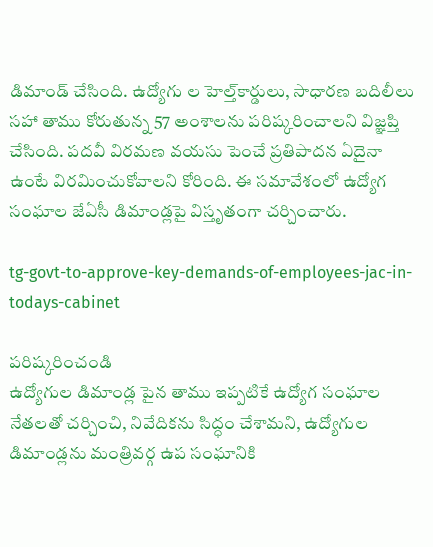డిమాండ్‌ చేసింది. ఉద్యోగు ల హెల్త్‌కార్డులు, సాధారణ బదిలీలు సహా తాము కోరుతున్న 57 అంశాలను పరిష్కరించాలని విజ్ఞప్తి చేసింది. పదవీ విరమణ వయసు పెంచే ప్రతిపాదన ఏదైనా ఉంటే విరమించుకోవాలని కోరింది. ఈ సమావేశంలో ఉద్యోగ సంఘాల జేఏసీ డిమాండ్లపై విస్తృతంగా చర్చించారు.

tg-govt-to-approve-key-demands-of-employees-jac-in-todays-cabinet

పరిష్కరించండి
ఉద్యోగుల డిమాండ్ల పైన తాము ఇప్పటికే ఉద్యోగ సంఘాల నేతలతో చర్చించి, నివేదికను సిద్ధం చేశామని, ఉద్యోగుల డిమాండ్లను మంత్రివర్గ ఉప సంఘానికి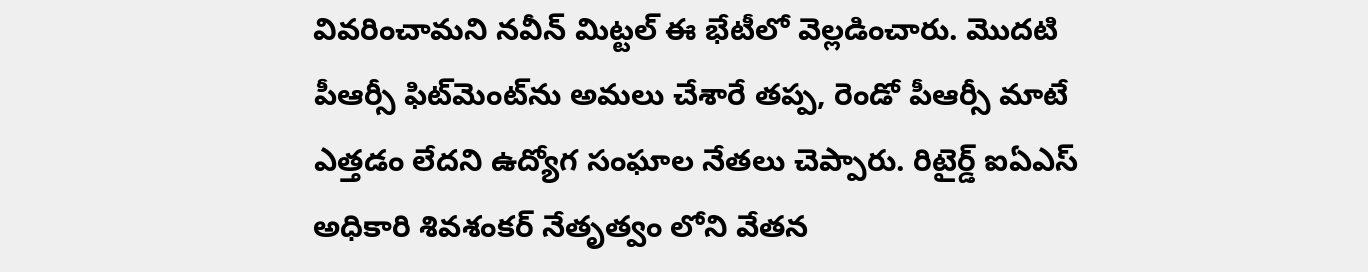వివరించామని నవీన్ మిట్టల్ ఈ భేటీలో వెల్లడించారు. మొదటి పీఆర్సీ ఫిట్‌మెంట్‌ను అమలు చేశారే తప్ప, రెండో పీఆర్సీ మాటే ఎత్తడం లేదని ఉద్యోగ సంఘాల నేతలు చెప్పారు. రిటైర్డ్‌ ఐఏఎస్‌ అధికారి శివశంకర్‌ నేతృత్వం లోని వేతన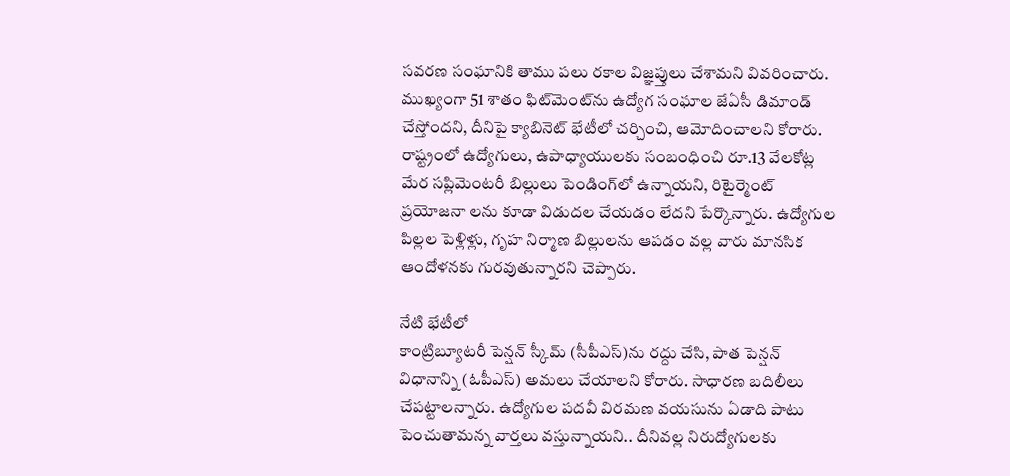సవరణ సంఘానికి తాము పలు రకాల విజ్ఞప్తులు చేశామని వివరించారు. ముఖ్యంగా 51 శాతం ఫిట్‌మెంట్‌ను ఉద్యోగ సంఘాల జేఏసీ డిమాండ్‌ చేస్తోందని, దీనిపై క్యాబినెట్‌ భేటీలో చర్చించి, ఆమోదించాలని కోరారు. రాష్ట్రంలో ఉద్యోగులు, ఉపాధ్యాయులకు సంబంధించి రూ.13 వేలకోట్ల మేర సప్లిమెంటరీ బిల్లులు పెండింగ్‌లో ఉన్నాయని, రిటైర్మెంట్‌ ప్రయోజనా లను కూడా విడుదల చేయడం లేదని పేర్కొన్నారు. ఉద్యోగుల పిల్లల పెళ్లిళ్లు, గృహ నిర్మాణ బిల్లులను ఆపడం వల్ల వారు మానసిక ఆందోళనకు గురవుతున్నారని చెప్పారు.

నేటి భేటీలో
కాంట్రిబ్యూటరీ పెన్షన్‌ స్కీమ్‌ (సీపీఎస్)ను రద్దు చేసి, పాత పెన్షన్‌ విధానాన్ని (ఓపీఎస్‌) అమలు చేయాలని కోరారు. సాధారణ బదిలీలు చేపట్టాలన్నారు. ఉద్యోగుల పదవీ విరమణ వయసును ఏడాది పాటు పెంచుతామన్న వార్తలు వస్తున్నాయని.. దీనివల్ల నిరుద్యోగులకు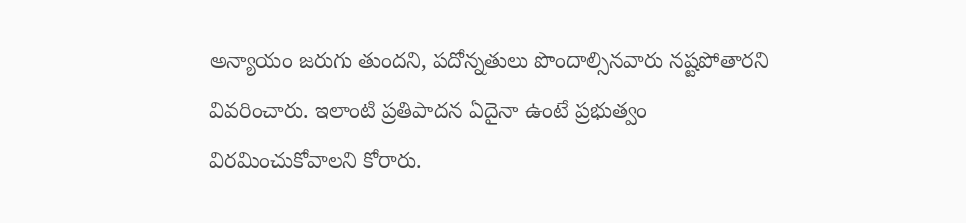అన్యాయం జరుగు తుందని, పదోన్నతులు పొందాల్సినవారు నష్టపోతారని వివరించారు. ఇలాంటి ప్రతిపాదన ఏదైనా ఉంటే ప్రభుత్వం విరమించుకోవాలని కోరారు.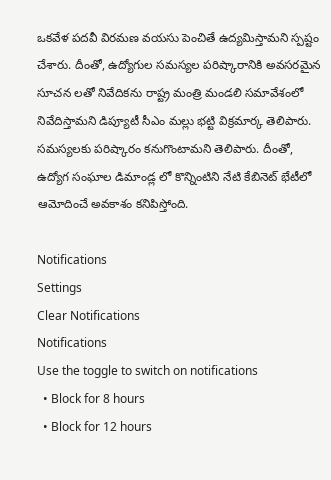ఒకవేళ పదవీ విరమణ వయసు పెంచితే ఉద్యమిస్తామని స్పష్టం చేశారు. దీంతో, ఉద్యోగుల సమస్యల పరిష్కారానికి అవసరమైన సూచన లతో నివేదికను రాష్ట్ర మంత్రి మండలి సమావేశంలో నివేదిస్తామని డిప్యూటీ సీఎం మల్లు భట్టి విక్రమార్క తెలిపారు. సమస్యలకు పరిష్కారం కనుగొంటామని తెలిపారు. దీంతో, ఉద్యోగ సంఘాల డిమాండ్ల లో కొన్నింటిని నేటి కేబినెట్ భేటీలో ఆమోదించే అవకాశం కనిపిస్తోంది.

Notifications
Settings
Clear Notifications
Notifications
Use the toggle to switch on notifications
  • Block for 8 hours
  • Block for 12 hours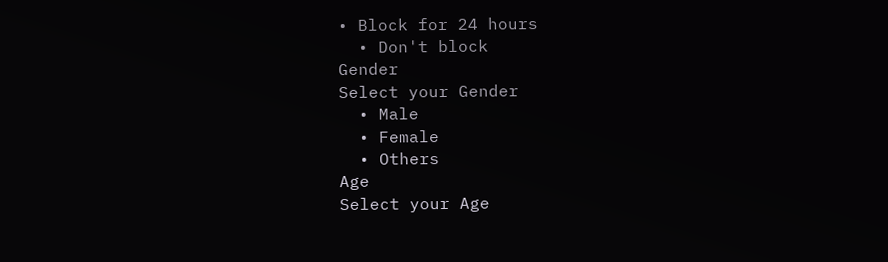• Block for 24 hours
  • Don't block
Gender
Select your Gender
  • Male
  • Female
  • Others
Age
Select your Age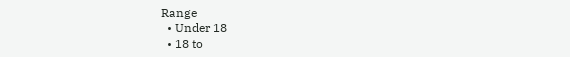Range
  • Under 18
  • 18 to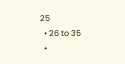25
  • 26 to 35
  •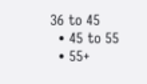36 to 45
  • 45 to 55
  • 55+